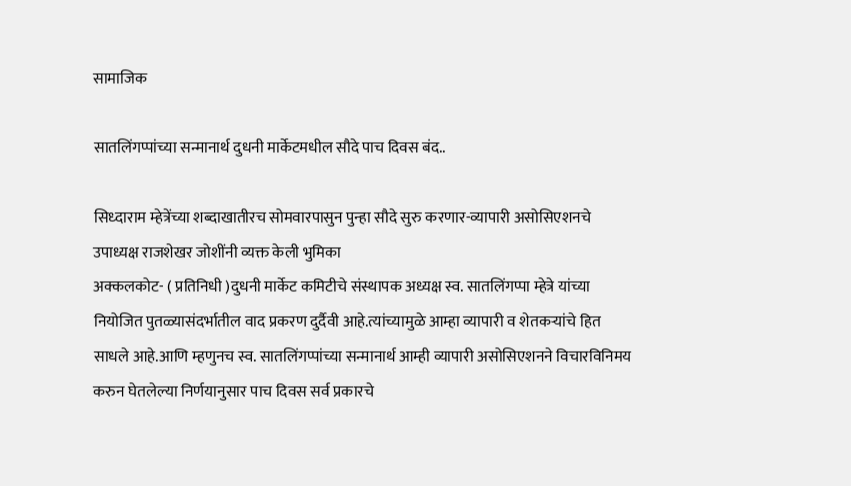सामाजिक

सातलिंगप्पांच्या सन्मानार्थ दुधनी मार्केटमधील सौदे पाच दिवस बंद..

सिध्दाराम म्हेत्रेंच्या शब्दाखातीरच सोमवारपासुन पुन्हा सौदे सुरु करणार-व्यापारी असोसिएशनचे उपाध्यक्ष राजशेखर जोशींनी व्यक्त केली भुमिका
अक्कलकोट- ( प्रतिनिधी )दुधनी मार्केट कमिटीचे संस्थापक अध्यक्ष स्व. सातलिंगप्पा म्हेत्रे यांच्या नियोजित पुतळ्यासंदर्भातील वाद प्रकरण दुर्दैवी आहे.त्यांच्यामुळे आम्हा व्यापारी व शेतकऱ्यांचे हित साधले आहे.आणि म्हणुनच स्व. सातलिंगप्पांच्या सन्मानार्थ आम्ही व्यापारी असोसिएशनने विचारविनिमय करुन घेतलेल्या निर्णयानुसार पाच दिवस सर्व प्रकारचे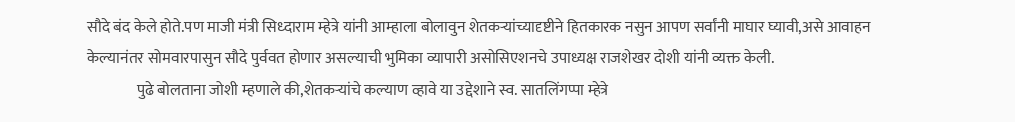सौदे बंद केले होते.पण माजी मंत्री सिध्दाराम म्हेत्रे यांनी आम्हाला बोलावुन शेतकऱ्यांच्यादृष्टीने हितकारक नसुन आपण सर्वांनी माघार घ्यावी,असे आवाहन केल्यानंतर सोमवारपासुन सौदे पुर्ववत होणार असल्याची भुमिका व्यापारी असोसिएशनचे उपाध्यक्ष राजशेखर दोशी यांनी व्यक्त केली.
                पुढे बोलताना जोशी म्हणाले की,शेतकऱ्यांचे कल्याण व्हावे या उद्देशाने स्व. सातलिंगप्पा म्हेत्रे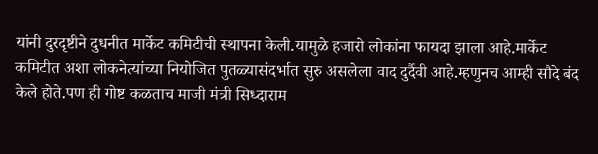यांनी दुरदृष्टीने दुधनीत मार्केट कमिटीची स्थापना केली.यामुळे हजारो लोकांना फायदा झाला आहे.मार्केट कमिटीत अशा लोकनेत्यांच्या नियोजित पुतळ्यासंदर्भात सुरु असलेला वाद दुर्दैवी आहे.म्हणुनच आम्ही सौदे बंद केले होते.पण ही गोष्ट कळताच माजी मंत्री सिध्दाराम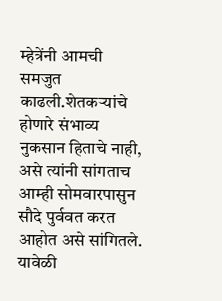म्हेत्रेंनी आमची समजुत काढली.शेतकऱ्यांचे होणारे संभाव्य नुकसान हिताचे नाही, असे त्यांनी सांगताच आम्ही सोमवारपासुन सौदे पुर्ववत करत आहोत असे सांगितले.
यावेळी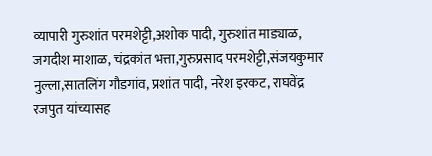व्यापारी गुरुशांत परमशेट्टी,अशोक पादी, गुरुशांत माड्याळ, जगदीश माशाळ, चंद्रकांत भत्ता,गुरुप्रसाद परमशेट्टी,संजयकुमार नुल्ला,सातलिंग गौडगांव, प्रशांत पादी, नरेश इरकट, राघवेंद्र रजपुत यांच्यासह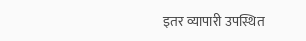इतर व्यापारी उपस्थित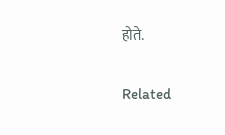होते.

Related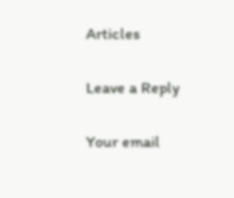Articles

Leave a Reply

Your email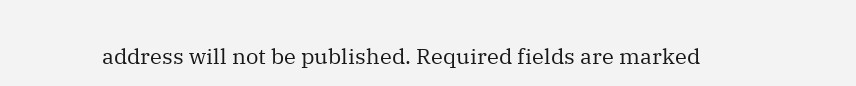address will not be published. Required fields are marked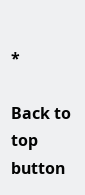*

Back to top button